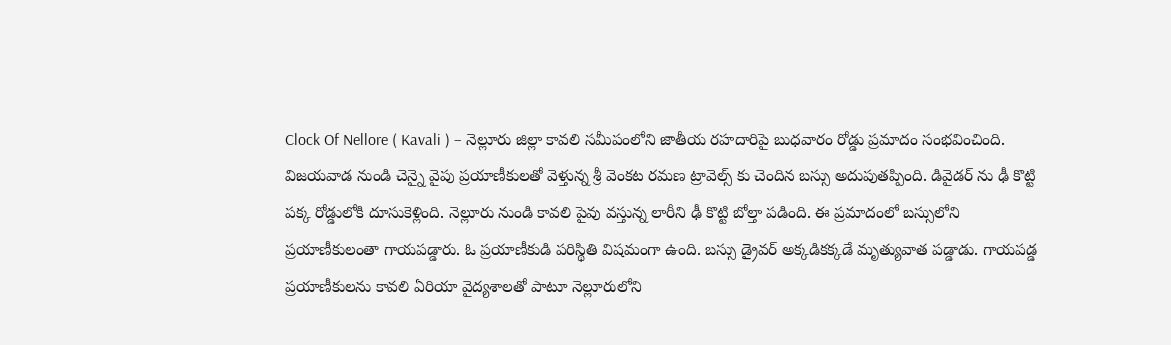Clock Of Nellore ( Kavali ) – నెల్లూరు జిల్లా కావలి సమీపంలోని జాతీయ రహదారిపై బుధవారం రోడ్డు ప్రమాదం సంభవించింది. విజయవాడ నుండి చెన్నై వైపు ప్రయాణీకులతో వెళ్తున్న శ్రీ వెంకట రమణ ట్రావెల్స్ కు చెందిన బస్సు అదుపుతప్పింది. డివైడర్ ను ఢీ కొట్టి పక్క రోడ్డులోకి దూసుకెళ్లింది. నెల్లూరు నుండి కావలి పైవు వస్తున్న లారీని ఢీ కొట్టి బోల్తా పడింది. ఈ ప్రమాదంలో బస్సులోని ప్రయాణీకులంతా గాయపడ్డారు. ఓ ప్రయాణీకుడి పరిస్థితి విషమంగా ఉంది. బస్సు డ్రైవర్ అక్కడికక్కడే మృత్యువాత పడ్డాడు. గాయపడ్డ ప్రయాణీకులను కావలి ఏరియా వైద్యశాలతో పాటూ నెల్లూరులోని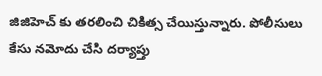జిజిహెచ్ కు తరలించి చికిత్స చేయిస్తున్నారు. పోలీసులు కేసు నమోదు చేసి దర్యాప్తు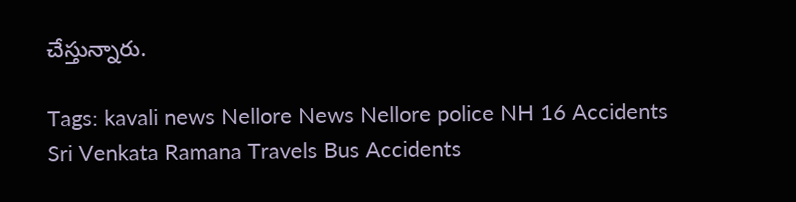చేస్తున్నారు.

Tags: kavali news Nellore News Nellore police NH 16 Accidents Sri Venkata Ramana Travels Bus Accidents